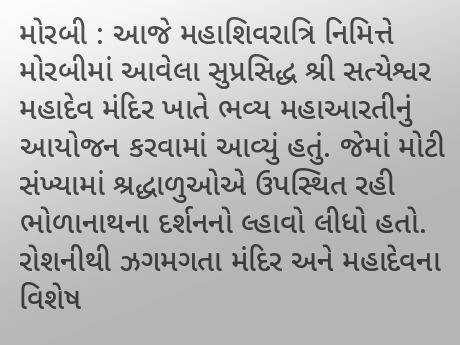મોરબી : આજે મહાશિવરાત્રિ નિમિત્તે મોરબીમાં આવેલા સુપ્રસિદ્ધ શ્રી સત્યેશ્વર મહાદેવ મંદિર ખાતે ભવ્ય મહાઆરતીનું આયોજન કરવામાં આવ્યું હતું. જેમાં મોટી સંખ્યામાં શ્રદ્ધાળુઓએ ઉપસ્થિત રહી ભોળાનાથના દર્શનનો લ્હાવો લીધો હતો. રોશનીથી ઝગમગતા મંદિર અને મહાદેવના વિશેષ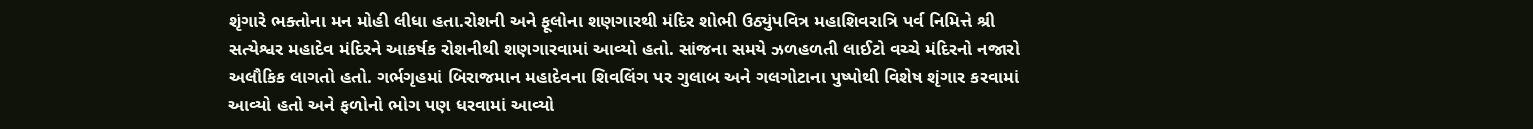શૃંગારે ભક્તોના મન મોહી લીધા હતા.રોશની અને ફૂલોના શણગારથી મંદિર શોભી ઉઠ્યુંપવિત્ર મહાશિવરાત્રિ પર્વ નિમિત્તે શ્રી સત્યેશ્વર મહાદેવ મંદિરને આકર્ષક રોશનીથી શણગારવામાં આવ્યો હતો. સાંજના સમયે ઝળહળતી લાઈટો વચ્ચે મંદિરનો નજારો અલૌકિક લાગતો હતો. ગર્ભગૃહમાં બિરાજમાન મહાદેવના શિવલિંગ પર ગુલાબ અને ગલગોટાના પુષ્પોથી વિશેષ શૃંગાર કરવામાં આવ્યો હતો અને ફળોનો ભોગ પણ ધરવામાં આવ્યો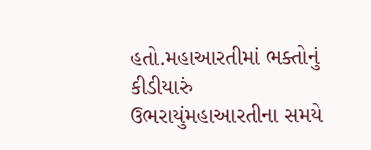હતો.મહાઆરતીમાં ભક્તોનું કીડીયારું ઉભરાયુંમહાઆરતીના સમયે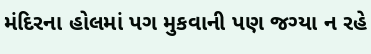મંદિરના હોલમાં પગ મુકવાની પણ જગ્યા ન રહે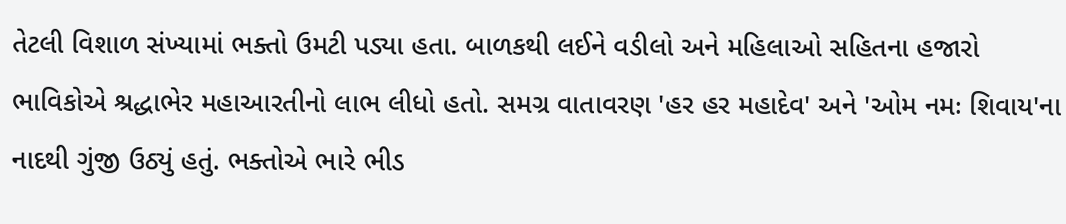તેટલી વિશાળ સંખ્યામાં ભક્તો ઉમટી પડ્યા હતા. બાળકથી લઈને વડીલો અને મહિલાઓ સહિતના હજારો ભાવિકોએ શ્રદ્ધાભેર મહાઆરતીનો લાભ લીધો હતો. સમગ્ર વાતાવરણ 'હર હર મહાદેવ' અને 'ઓમ નમઃ શિવાય'ના નાદથી ગુંજી ઉઠ્યું હતું. ભક્તોએ ભારે ભીડ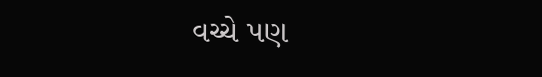વચ્ચે પણ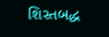શિસ્તબદ્ધ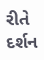રીતે દર્શન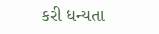કરી ધન્યતા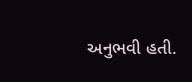અનુભવી હતી.